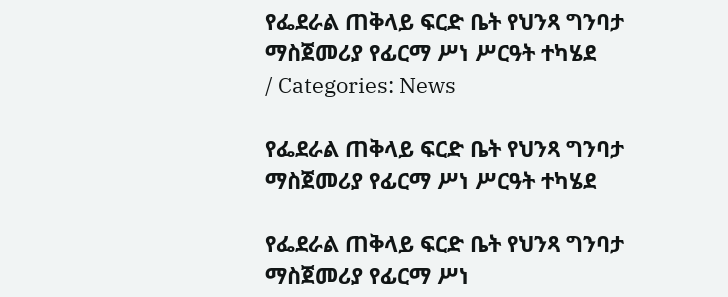የፌደራል ጠቅላይ ፍርድ ቤት የህንጻ ግንባታ ማስጀመሪያ የፊርማ ሥነ ሥርዓት ተካሄደ
/ Categories: News

የፌደራል ጠቅላይ ፍርድ ቤት የህንጻ ግንባታ ማስጀመሪያ የፊርማ ሥነ ሥርዓት ተካሄደ

የፌደራል ጠቅላይ ፍርድ ቤት የህንጻ ግንባታ ማስጀመሪያ የፊርማ ሥነ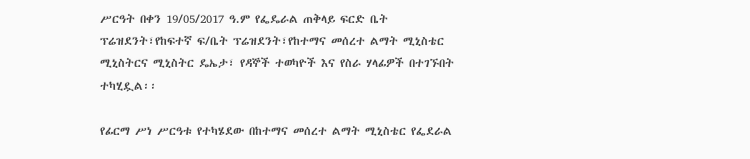ሥርዓት በቀን 19/05/2017 ዓ.ም የፌዴራል ጠቅላይ ፍርድ ቤት ፕሬዝደንት፣የከፍተኛ ፍ/ቤት ፕሬዝደንት፣የከተማና መሰረተ ልማት ሚኒስቴር ሚኒስትርና ሚኒስትር ዴኤታ፣ የዳኞች ተወካዮች እና የስራ ሃላፊዎች በተገኙበት ተካሂዷል፡፡

የፊርማ ሥነ ሥርዓቱ የተካሄደው በከተማና መሰረተ ልማት ሚኒስቴር የፌደራል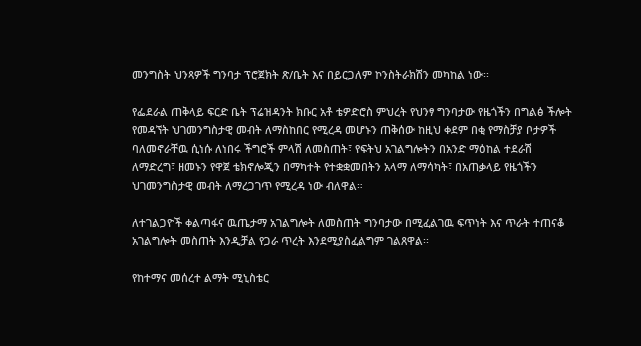መንግስት ህንጻዎች ግንባታ ፕሮጀክት ጽ/ቤት እና በይርጋለም ኮንስትራክሽን መካከል ነው፡፡

የፌደራል ጠቅላይ ፍርድ ቤት ፕሬዝዳንት ክቡር አቶ ቴዎድሮስ ምህረት የህንፃ ግንባታው የዜጎችን በግልፅ ችሎት የመዳኘት ህገመንግስታዊ መብት ለማስከበር የሚረዳ መሆኑን ጠቅሰው ከዚህ ቀደም በቂ የማስቻያ ቦታዎች ባለመኖራቸዉ ሲነሱ ለነበሩ ችግሮች ምላሽ ለመስጠት፣ የፍትህ አገልግሎትን በአንድ ማዕከል ተደራሽ ለማድረግ፣ ዘመኑን የዋጀ ቴክኖሎጂን በማካተት የተቋቋመበትን አላማ ለማሳካት፣ በአጠቃላይ የዜጎችን ህገመንግስታዊ መብት ለማረጋገጥ የሚረዳ ነው ብለዋል።

ለተገልጋዮች ቀልጣፋና ዉጤታማ አገልግሎት ለመስጠት ግንባታው በሚፈልገዉ ፍጥነት እና ጥራት ተጠናቆ አገልግሎት መስጠት እንዲቻል የጋራ ጥረት እንደሚያስፈልግም ገልጸዋል፡፡

የከተማና መሰረተ ልማት ሚኒስቴር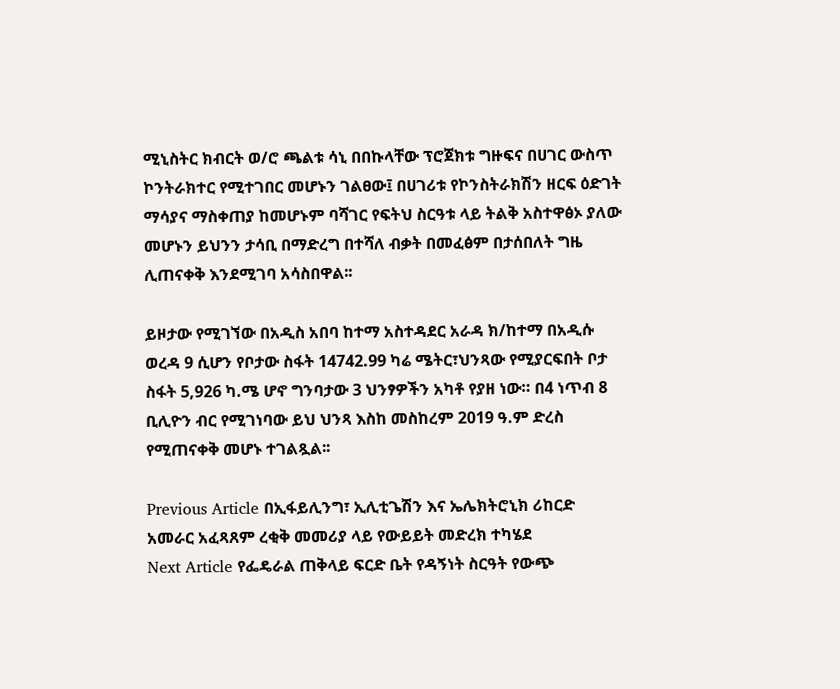ሚኒስትር ክብርት ወ/ሮ ጫልቱ ሳኒ በበኩላቸው ፕሮጀክቱ ግዙፍና በሀገር ውስጥ ኮንትራክተር የሚተገበር መሆኑን ገልፀው፤ በሀገሪቱ የኮንስትራክሽን ዘርፍ ዕድገት ማሳያና ማስቀጠያ ከመሆኑም ባሻገር የፍትህ ስርዓቱ ላይ ትልቅ አስተዋፅኦ ያለው መሆኑን ይህንን ታሳቢ በማድረግ በተሻለ ብቃት በመፈፅም በታሰበለት ግዜ ሊጠናቀቅ እንደሚገባ አሳስበዋል፡፡

ይዞታው የሚገኘው በአዲስ አበባ ከተማ አስተዳደር አራዳ ክ/ከተማ በአዲሱ ወረዳ 9 ሲሆን የቦታው ስፋት 14742.99 ካሬ ሜትር፣ህንጻው የሚያርፍበት ቦታ ስፋት 5,926 ካ.ሜ ሆኖ ግንባታው 3 ህንፃዎችን አካቶ የያዘ ነው። በ4 ነጥብ 8 ቢሊዮን ብር የሚገነባው ይህ ህንጻ እስከ መስከረም 2019 ዓ.ም ድረስ የሚጠናቀቅ መሆኑ ተገልጿል፡፡

Previous Article በኢፋይሊንግ፣ ኢሊቲጌሽን እና ኤሌክትሮኒክ ሪከርድ አመራር አፈጻጸም ረቂቅ መመሪያ ላይ የውይይት መድረክ ተካሄደ
Next Article የፌዴራል ጠቅላይ ፍርድ ቤት የዳኝነት ስርዓት የውጭ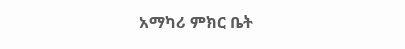አማካሪ ምክር ቤት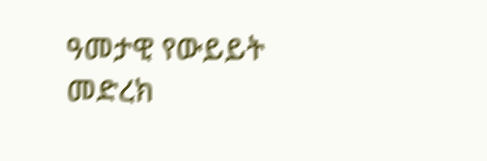ዓመታዊ የውይይት መድረክ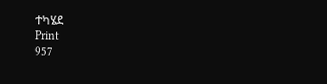ተካሄደ
Print
957